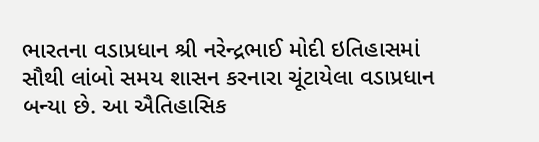ભારતના વડાપ્રધાન શ્રી નરેન્દ્રભાઈ મોદી ઇતિહાસમાં સૌથી લાંબો સમય શાસન કરનારા ચૂંટાયેલા વડાપ્રધાન બન્યા છે. આ ઐતિહાસિક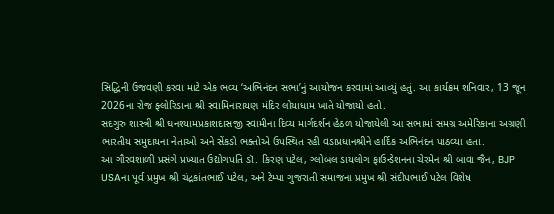સિદ્ધિની ઉજવણી કરવા માટે એક ભવ્ય ‘અભિનંદન સભા’નું આયોજન કરવામાં આવ્યું હતું. આ કાર્યક્રમ શનિવાર, 13 જૂન 2026ના રોજ ફ્લોરિડાના શ્રી સ્વામિનારાયણ મંદિર લોયાધામ ખાતે યોજાયો હતો.
સદગુરુ શાસ્ત્રી શ્રી ઘનશ્યામપ્રકાશદાસજી સ્વામીના દિવ્ય માર્ગદર્શન હેઠળ યોજાયેલી આ સભામાં સમગ્ર અમેરિકાના અગ્રણી ભારતીય સમુદાયના નેતાઓ અને સેંકડો ભક્તોએ ઉપસ્થિત રહી વડાપ્રધાનશ્રીને હાર્દિક અભિનંદન પાઠવ્યા હતા.
આ ગૌરવશાળી પ્રસંગે પ્રખ્યાત ઉદ્યોગપતિ ડૉ. કિરણ પટેલ, ગ્લોબલ ડાયલોગ ફાઉન્ડેશનના ચેરમેન શ્રી બાવા જૈન, BJP USAના પૂર્વ પ્રમુખ શ્રી ચંદ્રકાંતભાઈ પટેલ, અને ટેમ્પા ગુજરાતી સમાજના પ્રમુખ શ્રી સંદીપભાઈ પટેલ વિશેષ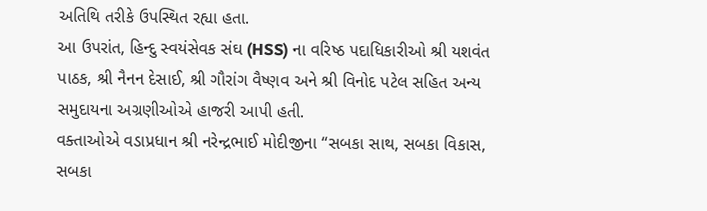અતિથિ તરીકે ઉપસ્થિત રહ્યા હતા.
આ ઉપરાંત, હિન્દુ સ્વયંસેવક સંઘ (HSS) ના વરિષ્ઠ પદાધિકારીઓ શ્રી યશવંત પાઠક, શ્રી નૈનન દેસાઈ, શ્રી ગૌરાંગ વૈષ્ણવ અને શ્રી વિનોદ પટેલ સહિત અન્ય સમુદાયના અગ્રણીઓએ હાજરી આપી હતી.
વક્તાઓએ વડાપ્રધાન શ્રી નરેન્દ્રભાઈ મોદીજીના “સબકા સાથ, સબકા વિકાસ, સબકા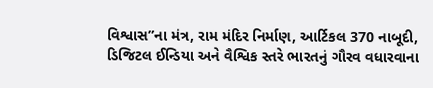વિશ્વાસ”ના મંત્ર, રામ મંદિર નિર્માણ, આર્ટિકલ 370 નાબૂદી, ડિજિટલ ઈન્ડિયા અને વૈશ્વિક સ્તરે ભારતનું ગૌરવ વધારવાના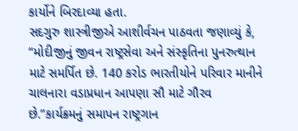કાર્યોને બિરદાવ્યા હતા.
સદગુરુ શાસ્ત્રીજીએ આશીર્વચન પાઠવતા જણાવ્યું કે, “મોદીજીનું જીવન રાષ્ટ્રસેવા અને સંસ્કૃતિના પુનરુત્થાન માટે સમર્પિત છે. 140 કરોડ ભારતીયોને પરિવાર માનીને ચાલનારા વડાપ્રધાન આપણા સૌ માટે ગૌરવ છે.”કાર્યક્રમનું સમાપન રાષ્ટ્રગાન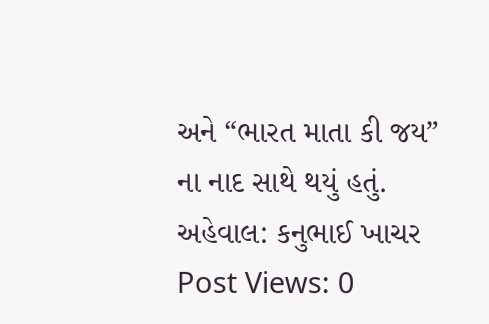અને “ભારત માતા કી જય” ના નાદ સાથે થયું હતું.
અહેવાલ: કનુભાઈ ખાચર
Post Views: 0